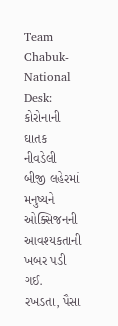Team Chabuk-National Desk: કોરોનાની ઘાતક નીવડેલી બીજી લહેરમાં મનુષ્યને ઓક્સિજનની આવશ્યકતાની ખબર પડી ગઈ. રખડતા, પૈસા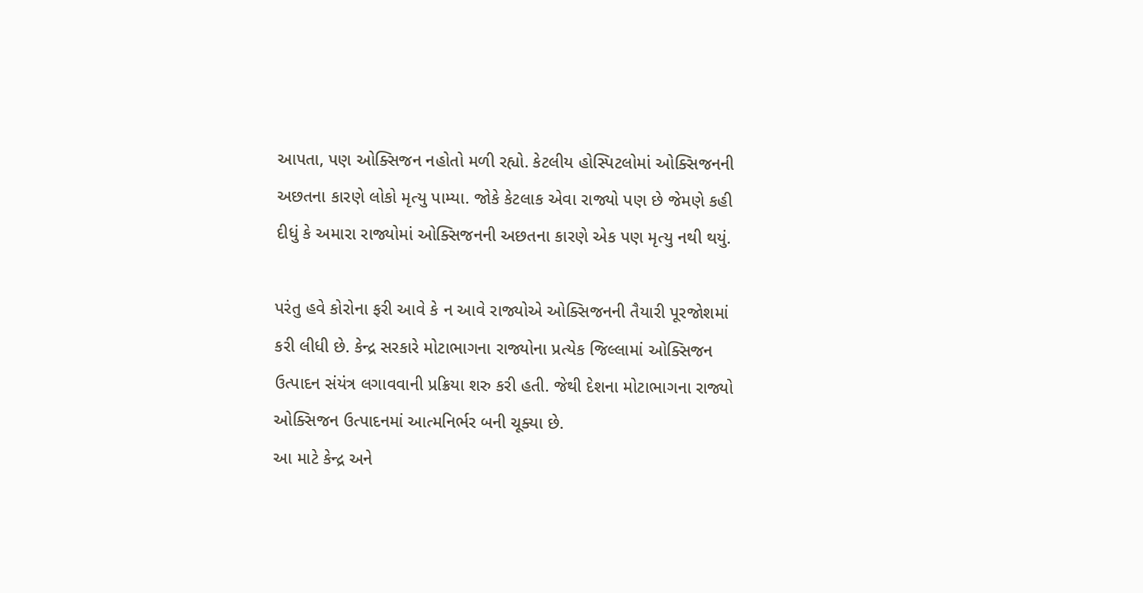આપતા, પણ ઓક્સિજન નહોતો મળી રહ્યો. કેટલીય હોસ્પિટલોમાં ઓક્સિજનની અછતના કારણે લોકો મૃત્યુ પામ્યા. જોકે કેટલાક એવા રાજ્યો પણ છે જેમણે કહી દીધું કે અમારા રાજ્યોમાં ઓક્સિજનની અછતના કારણે એક પણ મૃત્યુ નથી થયું.

પરંતુ હવે કોરોના ફરી આવે કે ન આવે રાજ્યોએ ઓક્સિજનની તૈયારી પૂરજોશમાં કરી લીધી છે. કેન્દ્ર સરકારે મોટાભાગના રાજ્યોના પ્રત્યેક જિલ્લામાં ઓક્સિજન ઉત્પાદન સંયંત્ર લગાવવાની પ્રક્રિયા શરુ કરી હતી. જેથી દેશના મોટાભાગના રાજ્યો ઓક્સિજન ઉત્પાદનમાં આત્મનિર્ભર બની ચૂક્યા છે.
આ માટે કેન્દ્ર અને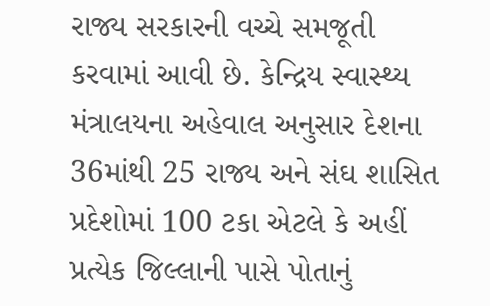રાજ્ય સરકારની વચ્ચે સમજૂતી કરવામાં આવી છે. કેન્દ્રિય સ્વાસ્થ્ય મંત્રાલયના અહેવાલ અનુસાર દેશના 36માંથી 25 રાજ્ય અને સંઘ શાસિત પ્રદેશોમાં 100 ટકા એટલે કે અહીં પ્રત્યેક જિલ્લાની પાસે પોતાનું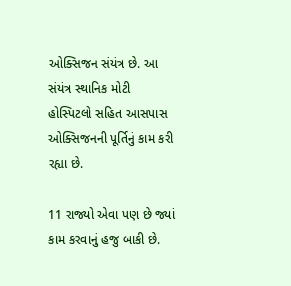ઓક્સિજન સંયંત્ર છે. આ સંયંત્ર સ્થાનિક મોટી હોસ્પિટલો સહિત આસપાસ ઓક્સિજનની પૂર્તિનું કામ કરી રહ્યા છે.

11 રાજ્યો એવા પણ છે જ્યાં કામ કરવાનું હજુ બાકી છે.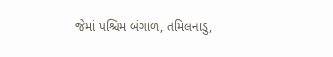જેમાં પશ્ચિમ બંગાળ, તમિલનાડુ,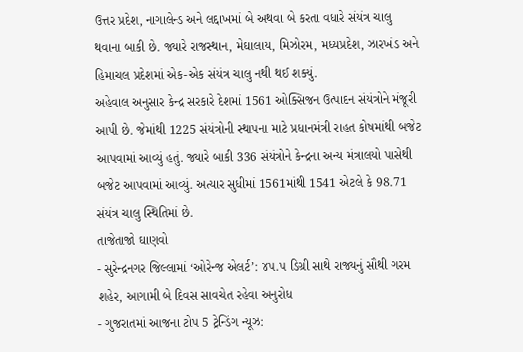ઉત્તર પ્રદેશ, નાગાલેન્ડ અને લદ્દાખમાં બે અથવા બે કરતા વધારે સંયંત્ર ચાલુ થવાના બાકી છે. જ્યારે રાજસ્થાન, મેઘાલાય, મિઝોરમ, મધ્યપ્રદેશ, ઝારખંડ અને હિમાચલ પ્રદેશમાં એક-એક સંયંત્ર ચાલુ નથી થઈ શક્યું.
અહેવાલ અનુસાર કેન્દ્ર સરકારે દેશમાં 1561 ઓક્સિજન ઉત્પાદન સંયંત્રોને મંજૂરી આપી છે. જેમાંથી 1225 સંયંત્રોની સ્થાપના માટે પ્રધાનમંત્રી રાહત કોષમાંથી બજેટ આપવામાં આવ્યું હતું. જ્યારે બાકી 336 સંયંત્રોને કેન્દ્રના અન્ય મંત્રાલયો પાસેથી બજેટ આપવામાં આવ્યું. અત્યાર સુધીમાં 1561માંથી 1541 એટલે કે 98.71 સંયંત્ર ચાલુ સ્થિતિમાં છે.
તાજેતાજો ઘાણવો
- સુરેન્દ્રનગર જિલ્લામાં ‘ઓરેન્જ એલર્ટ’: ૪૫.૫ ડિગ્રી સાથે રાજ્યનું સૌથી ગરમ શહેર, આગામી બે દિવસ સાવચેત રહેવા અનુરોધ
- ગુજરાતમાં આજના ટોપ 5 ટ્રેન્ડિંગ ન્યૂઝ: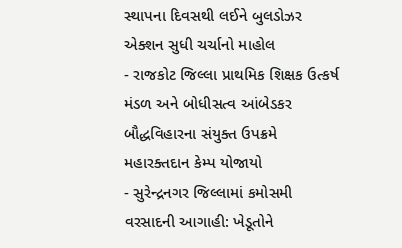સ્થાપના દિવસથી લઈને બુલડોઝર એક્શન સુધી ચર્ચાનો માહોલ
- રાજકોટ જિલ્લા પ્રાથમિક શિક્ષક ઉત્કર્ષ મંડળ અને બોધીસત્વ આંબેડકર બૌદ્ધવિહારના સંયુક્ત ઉપક્રમે મહારક્તદાન કેમ્પ યોજાયો
- સુરેન્દ્રનગર જિલ્લામાં કમોસમી વરસાદની આગાહી: ખેડૂતોને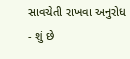સાવચેતી રાખવા અનુરોધ
- શું છે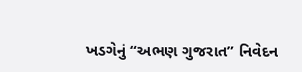ખડગેનું “અભણ ગુજરાત” નિવેદન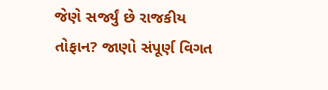જેણે સર્જ્યું છે રાજકીય તોફાન? જાણો સંપૂર્ણ વિગત